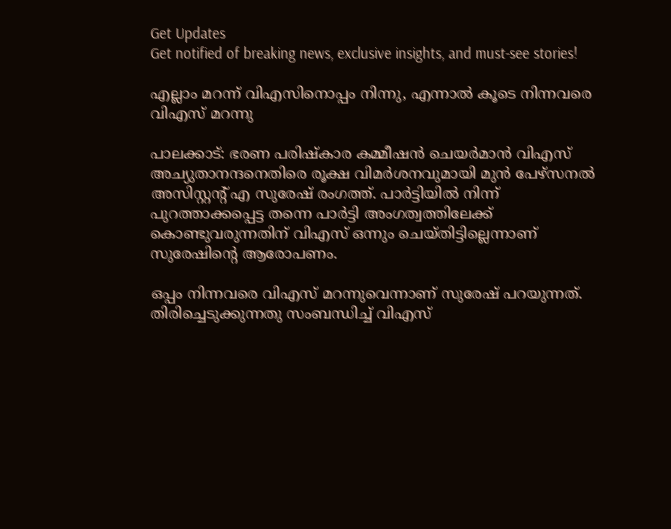Get Updates
Get notified of breaking news, exclusive insights, and must-see stories!

എല്ലാം മറന്ന് വിഎസിനൊപ്പം നിന്നു, എന്നാല്‍ കൂടെ നിന്നവരെ വിഎസ് മറന്നു

പാലക്കാട്: ഭരണ പരിഷ്‌കാര കമ്മീഷന്‍ ചെയര്‍മാന്‍ വിഎസ് അച്യുതാനന്ദനെതിരെ രൂക്ഷ വിമര്‍ശനവുമായി മുന്‍ പേഴ്സനല്‍ അസിസ്റ്റന്റ് എ സുരേഷ് രംഗത്ത്. പാര്‍ട്ടിയില്‍ നിന്ന് പുറത്താക്കപ്പെട്ട തന്നെ പാര്‍ട്ടി അംഗത്വത്തിലേക്ക് കൊണ്ടുവരുന്നതിന് വിഎസ് ഒന്നും ചെയ്തിട്ടില്ലെന്നാണ് സുരേഷിന്റെ ആരോപണം.

ഒപ്പം നിന്നവരെ വിഎസ് മറന്നുവെന്നാണ് സുരേഷ് പറയുന്നത്. തിരിച്ചെടുക്കുന്നതു സംബന്ധിച്ച് വിഎസ്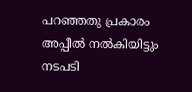പറഞ്ഞതു പ്രകാരം അപ്പീല്‍ നല്‍കിയിട്ടും നടപടി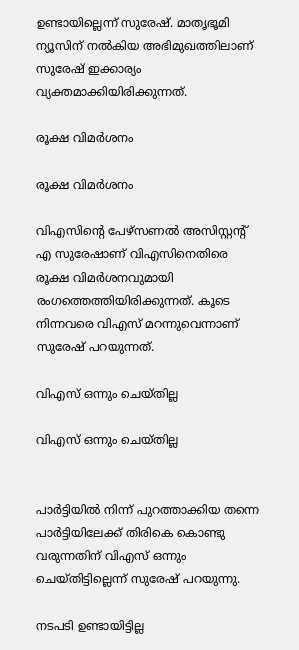ഉണ്ടായില്ലെന്ന് സുരേഷ്. മാതൃഭൂമി ന്യൂസിന് നല്‍കിയ അഭിമുഖത്തിലാണ് സുരേഷ് ഇക്കാര്യം വ്യക്തമാക്കിയിരിക്കുന്നത്.

രൂക്ഷ വിമര്‍ശനം

രൂക്ഷ വിമര്‍ശനം

വിഎസിന്റെ പേഴ്‌സണല്‍ അസിസ്റ്റന്റ് എ സുരേഷാണ് വിഎസിനെതിരെ രൂക്ഷ വിമര്‍ശനവുമായി രംഗത്തെത്തിയിരിക്കുന്നത്. കൂടെ നിന്നവരെ വിഎസ് മറന്നുവെന്നാണ് സുരേഷ് പറയുന്നത്.

വിഎസ് ഒന്നും ചെയ്തില്ല

വിഎസ് ഒന്നും ചെയ്തില്ല


പാര്‍ട്ടിയില്‍ നിന്ന് പുറത്താക്കിയ തന്നെ പാര്‍ട്ടിയിലേക്ക് തിരികെ കൊണ്ടു വരുന്നതിന് വിഎസ് ഒന്നും ചെയ്തിട്ടില്ലെന്ന് സുരേഷ് പറയുന്നു.

നടപടി ഉണ്ടായിട്ടില്ല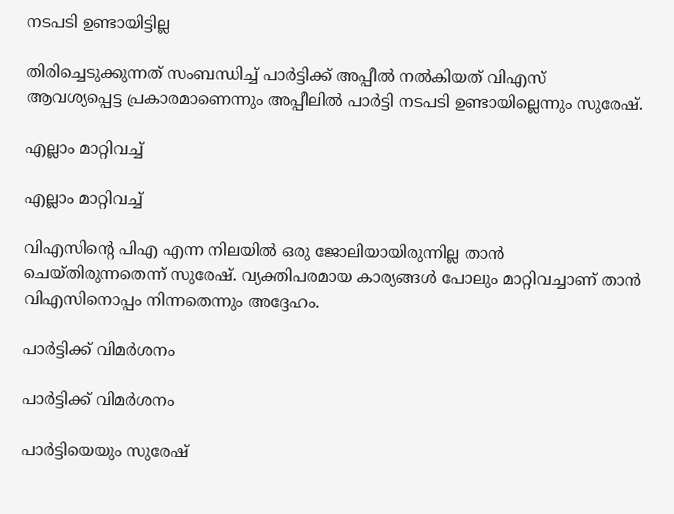നടപടി ഉണ്ടായിട്ടില്ല

തിരിച്ചെടുക്കുന്നത് സംബന്ധിച്ച് പാര്‍ട്ടിക്ക് അപ്പീല്‍ നല്‍കിയത് വിഎസ് ആവശ്യപ്പെട്ട പ്രകാരമാണെന്നും അപ്പീലില്‍ പാര്‍ട്ടി നടപടി ഉണ്ടായില്ലെന്നും സുരേഷ്.

എല്ലാം മാറ്റിവച്ച്

എല്ലാം മാറ്റിവച്ച്

വിഎസിന്റെ പിഎ എന്ന നിലയില്‍ ഒരു ജോലിയായിരുന്നില്ല താന്‍ ചെയ്തിരുന്നതെന്ന് സുരേഷ്. വ്യക്തിപരമായ കാര്യങ്ങള്‍ പോലും മാറ്റിവച്ചാണ് താന്‍ വിഎസിനൊപ്പം നിന്നതെന്നും അദ്ദേഹം.

പാര്‍ട്ടിക്ക് വിമര്‍ശനം

പാര്‍ട്ടിക്ക് വിമര്‍ശനം

പാര്‍ട്ടിയെയും സുരേഷ്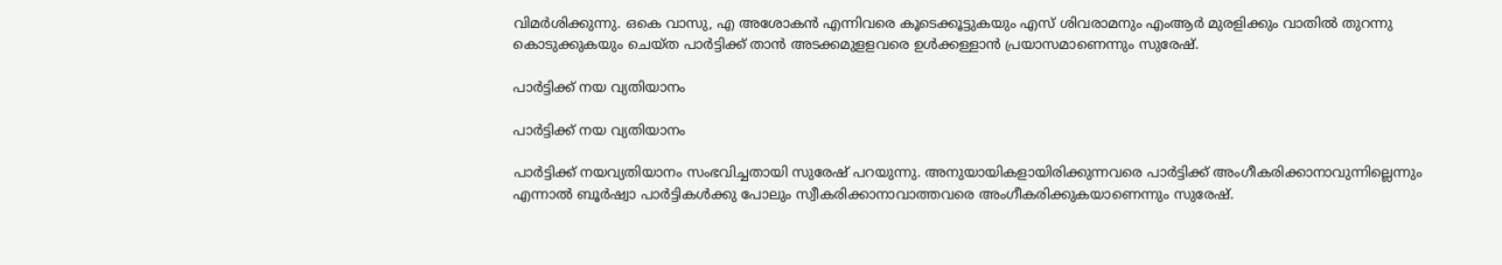വിമര്‍ശിക്കുന്നു. ഒകെ വാസു, എ അശോകന്‍ എന്നിവരെ കൂടെക്കൂട്ടുകയും എസ് ശിവരാമനും എംആര്‍ മുരളിക്കും വാതില്‍ തുറന്നു കൊടുക്കുകയും ചെയ്ത പാര്‍ട്ടിക്ക് താന്‍ അടക്കമുളളവരെ ഉള്‍ക്കള്ളാന്‍ പ്രയാസമാണെന്നും സുരേഷ്.

പാര്‍ട്ടിക്ക് നയ വ്യതിയാനം

പാര്‍ട്ടിക്ക് നയ വ്യതിയാനം

പാര്‍ട്ടിക്ക് നയവ്യതിയാനം സംഭവിച്ചതായി സുരേഷ് പറയുന്നു. അനുയായികളായിരിക്കുന്നവരെ പാര്‍ട്ടിക്ക് അംഗീകരിക്കാനാവുന്നില്ലെന്നും എന്നാല്‍ ബൂര്‍ഷ്വാ പാര്‍ട്ടികള്‍ക്കു പോലും സ്വീകരിക്കാനാവാത്തവരെ അംഗീകരിക്കുകയാണെന്നും സുരേഷ്.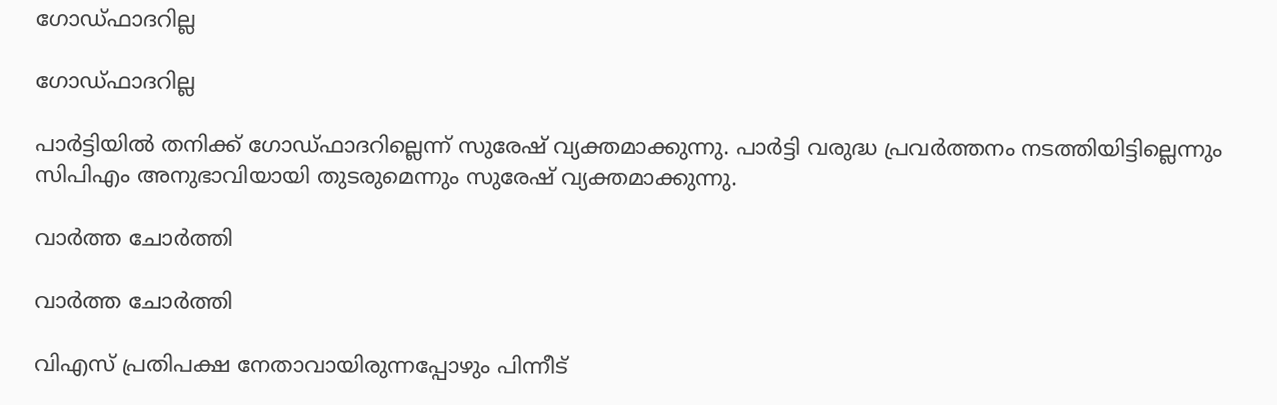ഗോഡ്ഫാദറില്ല

ഗോഡ്ഫാദറില്ല

പാര്‍ട്ടിയില്‍ തനിക്ക് ഗോഡ്ഫാദറില്ലെന്ന് സുരേഷ് വ്യക്തമാക്കുന്നു. പാര്‍ട്ടി വരുദ്ധ പ്രവര്‍ത്തനം നടത്തിയിട്ടില്ലെന്നും സിപിഎം അനുഭാവിയായി തുടരുമെന്നും സുരേഷ് വ്യക്തമാക്കുന്നു.

വാര്‍ത്ത ചോര്‍ത്തി

വാര്‍ത്ത ചോര്‍ത്തി

വിഎസ് പ്രതിപക്ഷ നേതാവായിരുന്നപ്പോഴും പിന്നീട്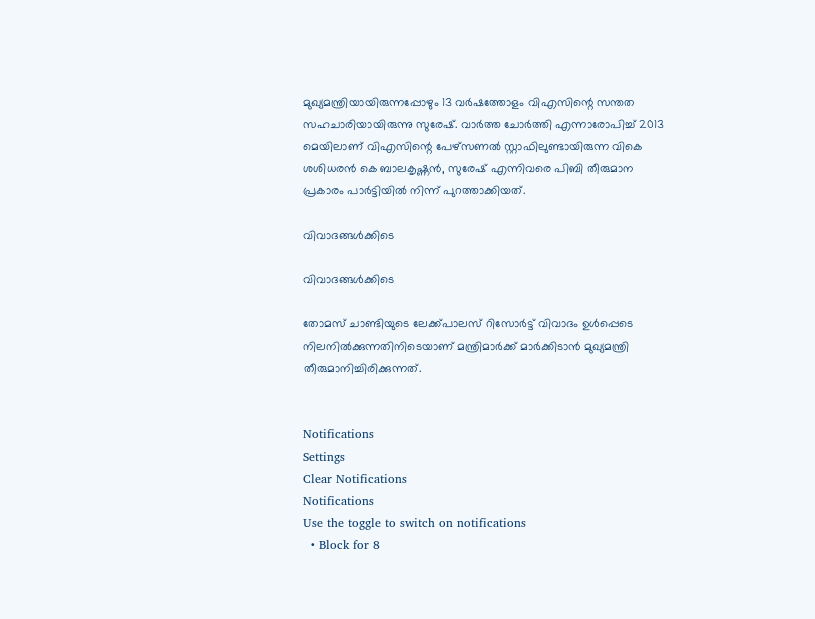മുഖ്യമന്ത്രിയായിരുന്നപ്പോഴും 13 വര്‍ഷത്തോളം വിഎസിന്റെ സന്തത സഹചാരിയായിരുന്നു സുരേഷ്. വാര്‍ത്ത ചോര്‍ത്തി എന്നാരോപിച്ച് 2013 മെയിലാണ് വിഎസിന്റെ പേഴ്‌സണല്‍ സ്റ്റാഫിലുണ്ടായിരുന്ന വികെ ശശിധരന്‍ കെ ബാലകൃഷ്ണന്‍, സുരേഷ് എന്നിവരെ പിബി തീരുമാന പ്രകാരം പാര്‍ട്ടിയില്‍ നിന്ന് പുറത്താക്കിയത്.

വിവാദങ്ങള്‍ക്കിടെ

വിവാദങ്ങള്‍ക്കിടെ

തോമസ് ചാണ്ടിയുടെ ലേക്ക്പാലസ് റിസോര്‍ട്ട് വിവാദം ഉള്‍പ്പെടെ നിലനില്‍ക്കുന്നതിനിടെയാണ് മന്ത്രിമാര്‍ക്ക് മാര്‍ക്കിടാന്‍ മുഖ്യമന്ത്രി തീരുമാനിച്ചിരിക്കുന്നത്.


Notifications
Settings
Clear Notifications
Notifications
Use the toggle to switch on notifications
  • Block for 8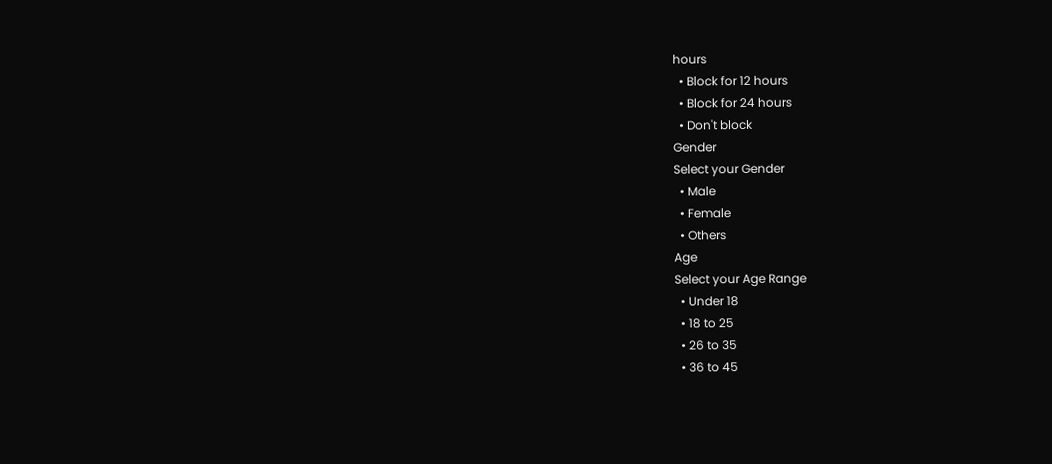hours
  • Block for 12 hours
  • Block for 24 hours
  • Don't block
Gender
Select your Gender
  • Male
  • Female
  • Others
Age
Select your Age Range
  • Under 18
  • 18 to 25
  • 26 to 35
  • 36 to 45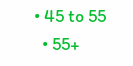• 45 to 55
  • 55+